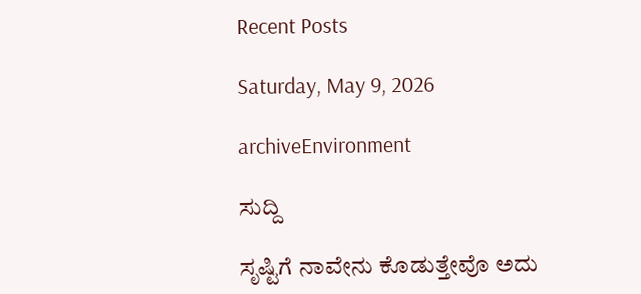Recent Posts

Saturday, May 9, 2026

archiveEnvironment

ಸುದ್ದಿ

ಸೃಷ್ಟಿಗೆ ನಾವೇನು ಕೊಡುತ್ತೇವೊ ಅದು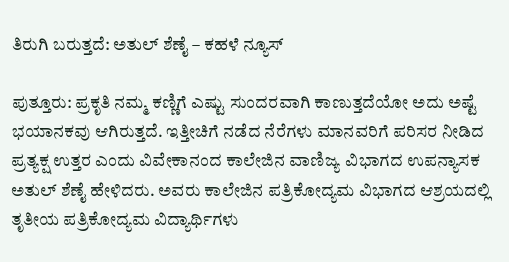ತಿರುಗಿ ಬರುತ್ತದೆ: ಅತುಲ್ ಶೆಣೈ – ಕಹಳೆ ನ್ಯೂಸ್

ಪುತ್ತೂರು: ಪ್ರಕೃತಿ ನಮ್ಮ ಕಣ್ಣಿಗೆ ಎಷ್ಟು ಸುಂದರವಾಗಿ ಕಾಣುತ್ತದೆಯೋ ಅದು ಅಷ್ಟೆ ಭಯಾನಕವು ಆಗಿರುತ್ತದೆ. ಇತ್ತೀಚಿಗೆ ನಡೆದ ನೆರೆಗಳು ಮಾನವರಿಗೆ ಪರಿಸರ ನೀಡಿದ ಪ್ರತ್ಯಕ್ಷ ಉತ್ತರ ಎಂದು ವಿವೇಕಾನಂದ ಕಾಲೇಜಿನ ವಾಣಿಜ್ಯ ವಿಭಾಗದ ಉಪನ್ಯಾಸಕ ಅತುಲ್ ಶೆಣೈ ಹೇಳಿದರು. ಅವರು ಕಾಲೇಜಿನ ಪತ್ರಿಕೋದ್ಯಮ ವಿಭಾಗದ ಆಶ್ರಯದಲ್ಲಿ ತೃತೀಯ ಪತ್ರಿಕೋದ್ಯಮ ವಿದ್ಯಾರ್ಥಿಗಳು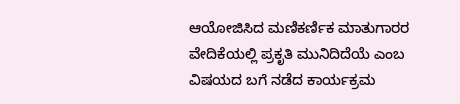ಆಯೋಜಿಸಿದ ಮಣಿಕರ್ಣಿಕ ಮಾತುಗಾರರ ವೇದಿಕೆಯಲ್ಲಿ ಪ್ರಕೃತಿ ಮುನಿದಿದೆಯೆ ಎಂಬ ವಿಷಯದ ಬಗೆ ನಡೆದ ಕಾರ್ಯಕ್ರಮ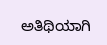ಅತಿಥಿಯಾಗಿ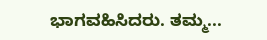ಭಾಗವಹಿಸಿದರು. ತಮ್ಮ...